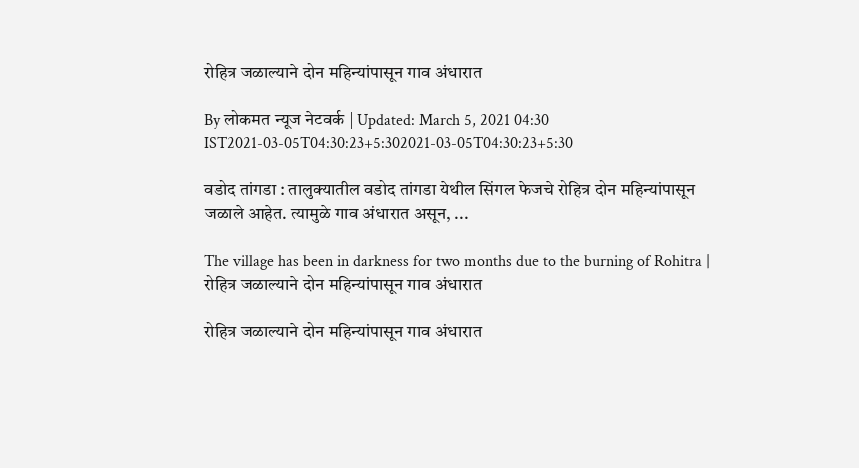रोहित्र जळाल्याने दोन महिन्यांपासून गाव अंधारात

By लोकमत न्यूज नेटवर्क | Updated: March 5, 2021 04:30 IST2021-03-05T04:30:23+5:302021-03-05T04:30:23+5:30

वडोद तांगडा : तालुक्यातील वडोद तांगडा येथील सिंगल फेजचे रोहित्र दोन महिन्यांपासून जळाले आहेत. त्यामुळे गाव अंधारात असून, ...

The village has been in darkness for two months due to the burning of Rohitra | रोहित्र जळाल्याने दोन महिन्यांपासून गाव अंधारात

रोहित्र जळाल्याने दोन महिन्यांपासून गाव अंधारात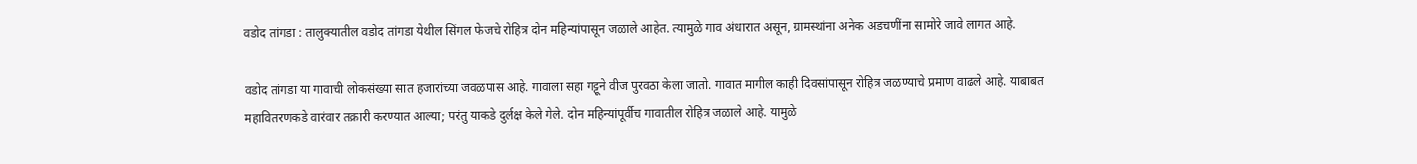वडोद तांगडा : तालुक्यातील वडोद तांगडा येथील सिंगल फेजचे रोहित्र दोन महिन्यांपासून जळाले आहेत. त्यामुळे गाव अंधारात असून, ग्रामस्थांना अनेक अडचणींना सामोरे जावे लागत आहे.

वडोद तांगडा या गावाची लोकसंख्या सात हजारांच्या जवळपास आहे. गावाला सहा गट्टूने वीज पुरवठा केला जातो. गावात मागील काही दिवसांपासून रोहित्र जळण्याचे प्रमाण वाढले आहे. याबाबत महावितरणकडे वारंवार तक्रारी करण्यात आल्या; परंतु याकडे दुर्लक्ष केले गेले. दोन महिन्यांपूर्वीच गावातील रोहित्र जळाले आहे. यामुळे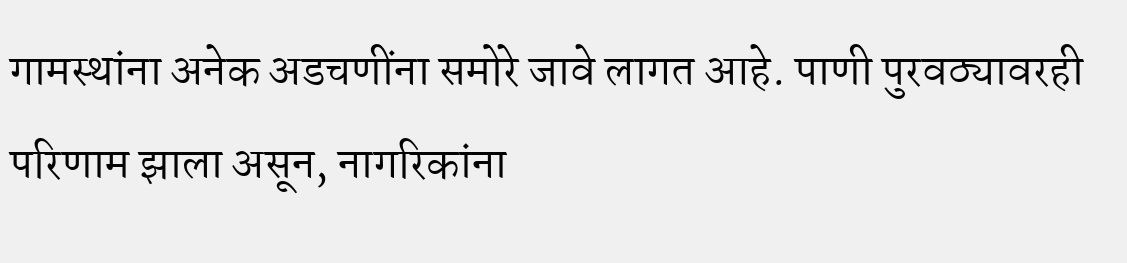गामस्थांना अनेक अडचणींना समोरे जावे लागत आहे. पाणी पुरवठ्यावरही परिणाम झाला असून, नागरिकांना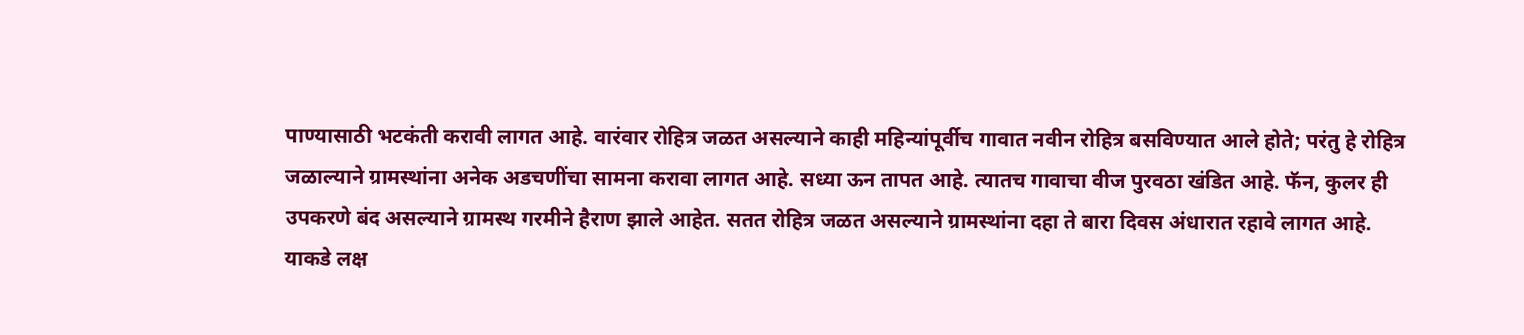पाण्यासाठी भटकंती करावी लागत आहे. वारंवार रोहित्र जळत असल्याने काही महिन्यांपूर्वीच गावात नवीन रोहित्र बसविण्यात आले होते; परंतु हे रोहित्र जळाल्याने ग्रामस्थांना अनेक अडचणींचा सामना करावा लागत आहे. सध्या ऊन तापत आहे. त्यातच गावाचा वीज पुरवठा खंडित आहे. फॅन, कुलर ही उपकरणे बंद असल्याने ग्रामस्थ गरमीने हैराण झाले आहेत. सतत रोहित्र जळत असल्याने ग्रामस्थांना दहा ते बारा दिवस अंधारात रहावे लागत आहे. याकडे लक्ष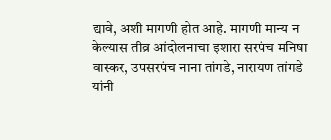द्यावे, अशी मागणी होत आहे. मागणी मान्य न केल्यास तीव्र आंदोलनाचा इशारा सरपंच मनिषा वास्कर, उपसरपंच नाना तांगडे, नारायण तांगडे यांनी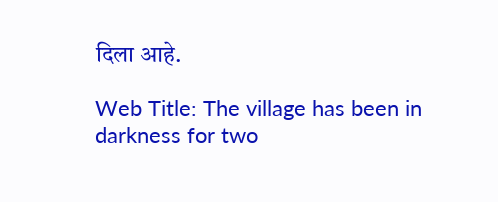दिला आहे.

Web Title: The village has been in darkness for two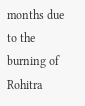months due to the burning of Rohitra